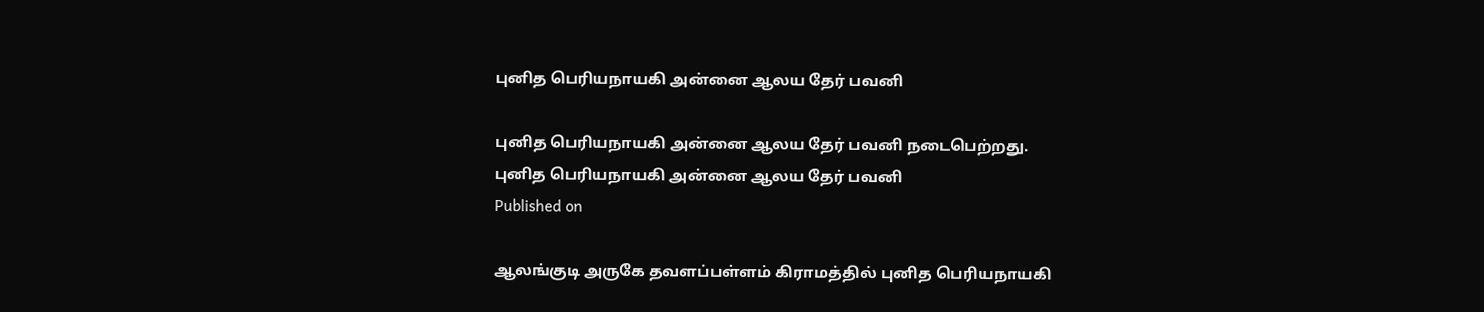புனித பெரியநாயகி அன்னை ஆலய தேர் பவனி

புனித பெரியநாயகி அன்னை ஆலய தேர் பவனி நடைபெற்றது.
புனித பெரியநாயகி அன்னை ஆலய தேர் பவனி
Published on

ஆலங்குடி அருகே தவளப்பள்ளம் கிராமத்தில் புனித பெரியநாயகி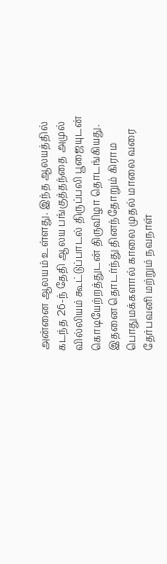அன்னை ஆலயம் உள்ளது. இந்த ஆலயத்தில் கடந்த 26-ந் தேதி ஆலய பங்குத்தந்தை அமுல் வில்லியம் கூட்டுப்பாடல் திருப்பலி பூஜையுடன் கொடியேற்றத்துடன் திருவிழா தொடங்கியது. இதனை தொடர்ந்து தினந்தோறும் கிராம பொதுமக்களால் காலை முதல் மாலை வரை தேர்பவனி மற்றும் நவநாள்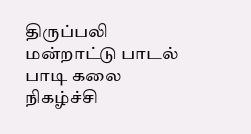திருப்பலி மன்றாட்டு பாடல் பாடி கலை நிகழ்ச்சி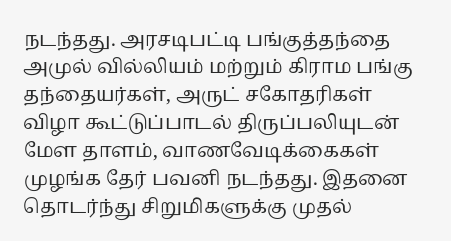நடந்தது. அரசடிபட்டி பங்குத்தந்தை அமுல் வில்லியம் மற்றும் கிராம பங்கு தந்தையர்கள், அருட் சகோதரிகள் விழா கூட்டுப்பாடல் திருப்பலியுடன் மேள தாளம், வாணவேடிக்கைகள் முழங்க தேர் பவனி நடந்தது. இதனை தொடர்ந்து சிறுமிகளுக்கு முதல்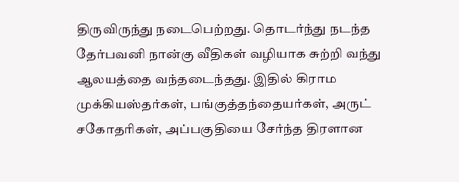திருவிருந்து நடைபெற்றது. தொடர்ந்து நடந்த தேர்பவனி நான்கு வீதிகள் வழியாக சுற்றி வந்து ஆலயத்தை வந்தடைந்தது. இதில் கிராம முக்கியஸ்தர்கள், பங்குத்தந்தையர்கள், அருட் சகோதரிகள், அப்பகுதியை சேர்ந்த திரளான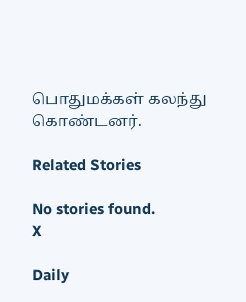பொதுமக்கள் கலந்து கொண்டனர்.

Related Stories

No stories found.
X

Daily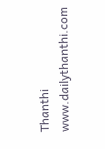Thanthi
www.dailythanthi.com